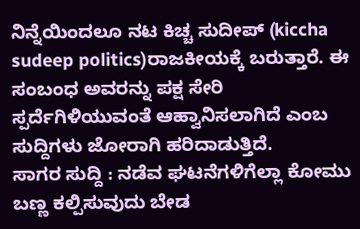ನಿನ್ನೆಯಿಂದಲೂ ನಟ ಕಿಚ್ಚ ಸುದೀಪ್ (kiccha sudeep politics)ರಾಜಕೀಯಕ್ಕೆ ಬರುತ್ತಾರೆ. ಈ ಸಂಬಂಧ ಅವರನ್ನು ಪಕ್ಷ ಸೇರಿ ಸ್ಪರ್ದೆಗಿಳಿಯುವಂತೆ ಆಹ್ವಾನಿಸಲಾಗಿದೆ ಎಂಬ ಸುದ್ದಿಗಳು ಜೋರಾಗಿ ಹರಿದಾಡುತ್ತಿದೆ.
ಸಾಗರ ಸುದ್ದಿ : ನಡೆವ ಘಟನೆಗಳಿಗೆಲ್ಲಾ ಕೋಮು ಬಣ್ಣ ಕಲ್ಪಿಸುವುದು ಬೇಡ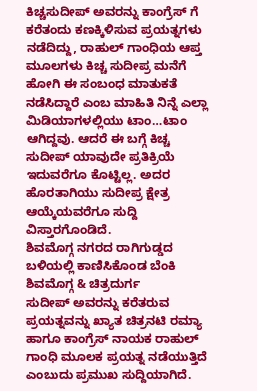ಕಿಚ್ಚಸುದೀಪ್ ಅವರನ್ನು ಕಾಂಗ್ರೆಸ್ ಗೆ ಕರೆತಂದು ಕಣಕ್ಕಿಳಿಸುವ ಪ್ರಯತ್ನಗಳು ನಡೆದಿದ್ದು, ರಾಹುಲ್ ಗಾಂಧಿಯ ಆಪ್ತ ಮೂಲಗಳು ಕಿಚ್ಚ ಸುದೀಪ್ರ ಮನೆಗೆ ಹೋಗಿ ಈ ಸಂಬಂಧ ಮಾತುಕತೆ ನಡೆಸಿದ್ದಾರೆ ಎಂಬ ಮಾಹಿತಿ ನಿನ್ನೆ ಎಲ್ಲಾ ಮಿಡಿಯಾಗಳಲ್ಲಿಯು ಟಾಂ…ಟಾಂ ಆಗಿದ್ದವು. ಆದರೆ ಈ ಬಗ್ಗೆ ಕಿಚ್ಚ ಸುದೀಪ್ ಯಾವುದೇ ಪ್ರತಿಕ್ರಿಯೆ ಇದುವರೆಗೂ ಕೊಟ್ಟಿಲ್ಲ. ಅದರ ಹೊರತಾಗಿಯು ಸುದೀಪ್ರ ಕ್ಷೇತ್ರ ಆಯ್ಕೆಯವರೆಗೂ ಸುದ್ದಿ ವಿಸ್ತಾರಗೊಂಡಿದೆ.
ಶಿವಮೊಗ್ಗ ನಗರದ ರಾಗಿಗುಡ್ಡದ ಬಳಿಯಲ್ಲಿ ಕಾಣಿಸಿಕೊಂಡ ಬೆಂಕಿ
ಶಿವಮೊಗ್ಗ & ಚಿತ್ರದುರ್ಗ
ಸುದೀಪ್ ಅವರನ್ನು ಕರೆತರುವ ಪ್ರಯತ್ನವನ್ನು ಖ್ಯಾತ ಚಿತ್ರನಟಿ ರಮ್ಯಾ ಹಾಗೂ ಕಾಂಗ್ರೆಸ್ ನಾಯಕ ರಾಹುಲ್ ಗಾಂಧಿ ಮೂಲಕ ಪ್ರಯತ್ನ ನಡೆಯುತ್ತಿದೆ ಎಂಬುದು ಪ್ರಮುಖ ಸುದ್ದಿಯಾಗಿದೆ.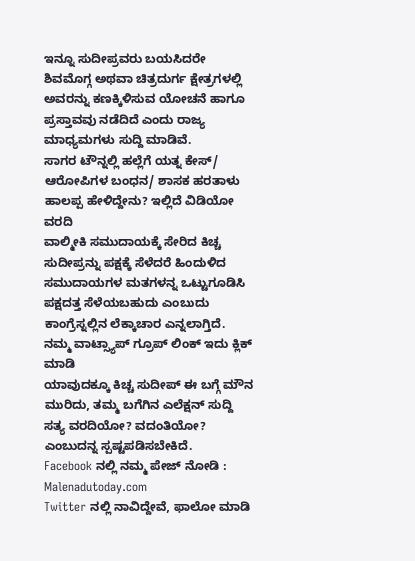ಇನ್ನೂ ಸುದೀಪ್ರವರು ಬಯಸಿದರೇ ಶಿವಮೊಗ್ಗ ಅಥವಾ ಚಿತ್ರದುರ್ಗ ಕ್ಷೇತ್ರಗಳಲ್ಲಿ ಅವರನ್ನು ಕಣಕ್ಕಿಳಿಸುವ ಯೋಚನೆ ಹಾಗೂ ಪ್ರಸ್ತಾವವು ನಡೆದಿದೆ ಎಂದು ರಾಜ್ಯ ಮಾಧ್ಯಮಗಳು ಸುದ್ದಿ ಮಾಡಿವೆ.
ಸಾಗರ ಟೌನ್ನಲ್ಲಿ ಹಲ್ಲೆಗೆ ಯತ್ನ ಕೇಸ್/ ಆರೋಪಿಗಳ ಬಂಧನ/ ಶಾಸಕ ಹರತಾಳು ಹಾಲಪ್ಪ ಹೇಳಿದ್ದೇನು? ಇಲ್ಲಿದೆ ವಿಡಿಯೋ ವರದಿ
ವಾಲ್ಮೀಕಿ ಸಮುದಾಯಕ್ಕೆ ಸೇರಿದ ಕಿಚ್ಚ ಸುದೀಪ್ರನ್ನು ಪಕ್ಷಕ್ಕೆ ಸೆಳೆದರೆ ಹಿಂದುಳಿದ ಸಮುದಾಯಗಳ ಮತಗಳನ್ನ ಒಟ್ಟುಗೂಡಿಸಿ ಪಕ್ಷದತ್ತ ಸೆಳೆಯಬಹುದು ಎಂಬುದು ಕಾಂಗ್ರೆಸ್ನಲ್ಲಿನ ಲೆಕ್ಕಾಚಾರ ಎನ್ನಲಾಗ್ತಿದೆ.
ನಮ್ಮ ವಾಟ್ಸ್ಯಾಪ್ ಗ್ರೂಪ್ ಲಿಂಕ್ ಇದು ಕ್ಲಿಕ್ ಮಾಡಿ
ಯಾವುದಕ್ಕೂ ಕಿಚ್ಚ ಸುದೀಪ್ ಈ ಬಗ್ಗೆ ಮೌನ ಮುರಿದು, ತಮ್ಮ ಬಗೆಗಿನ ಎಲೆಕ್ಷನ್ ಸುದ್ದಿ ಸತ್ಯ ವರದಿಯೋ? ವದಂತಿಯೋ? ಎಂಬುದನ್ನ ಸ್ಪಷ್ಟಪಡಿಸಬೇಕಿದೆ.
Facebook ನಲ್ಲಿ ನಮ್ಮ ಪೇಜ್ ನೋಡಿ : Malenadutoday.com
Twitter ನಲ್ಲಿ ನಾವಿದ್ದೇವೆ, ಫಾಲೋ ಮಾಡಿ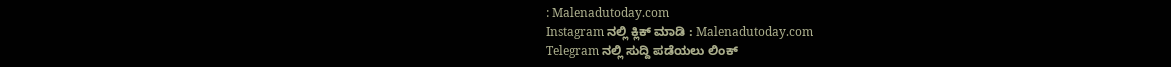: Malenadutoday.com
Instagram ನಲ್ಲಿ ಕ್ಲಿಕ್ ಮಾಡಿ : Malenadutoday.com
Telegram ನಲ್ಲಿ ಸುದ್ದಿ ಪಡೆಯಲು ಲಿಂಕ್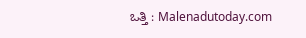ಒತ್ತಿ : Malenadutoday.com